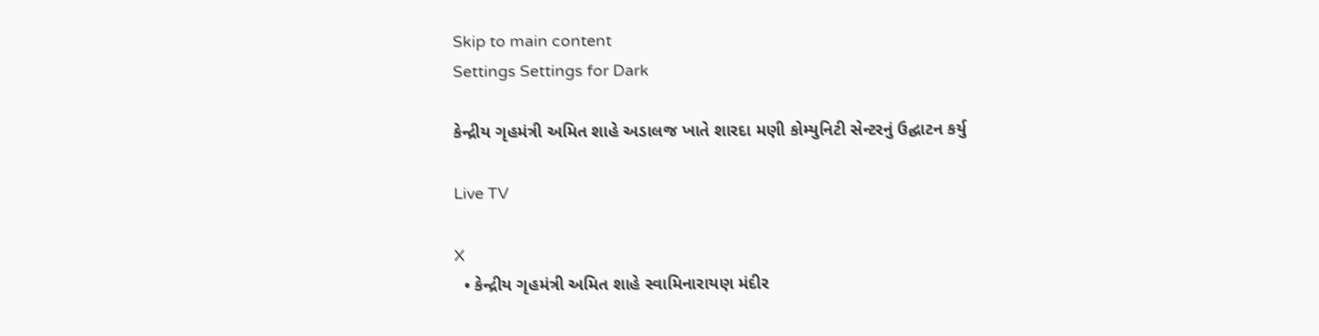Skip to main content
Settings Settings for Dark

કેન્દ્રીય ગૃહમંત્રી અમિત શાહે અડાલજ ખાતે શારદા મણી કોમ્યુનિટી સેન્ટરનું ઉદ્ઘાટન કર્યુ

Live TV

X
  • કેન્દ્રીય ગૃહમંત્રી અમિત શાહે સ્વામિનારાયણ મંદીર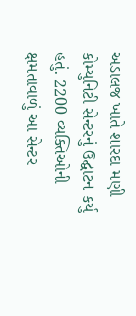અડાલજ ખાતે શારદા મણી કોમ્યુનિટી સેન્ટરનું ઉદ્ઘાટન કર્યુ હતું. 2200 વ્યક્તિઓની ક્ષમતાવાળું આ સેન્ટર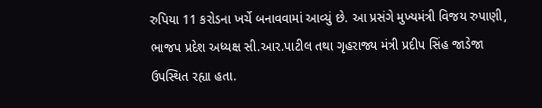રુપિયા 11 કરોડના ખર્ચે બનાવવામાં આવ્યું છે. આ પ્રસંગે મુખ્યમંત્રી વિજય રુપાણી, ભાજપ પ્રદેશ અધ્યક્ષ સી.આર.પાટીલ તથા ગૃહરાજ્ય મંત્રી પ્રદીપ સિંહ જાડેજા ઉપસ્થિત રહ્યા હતા.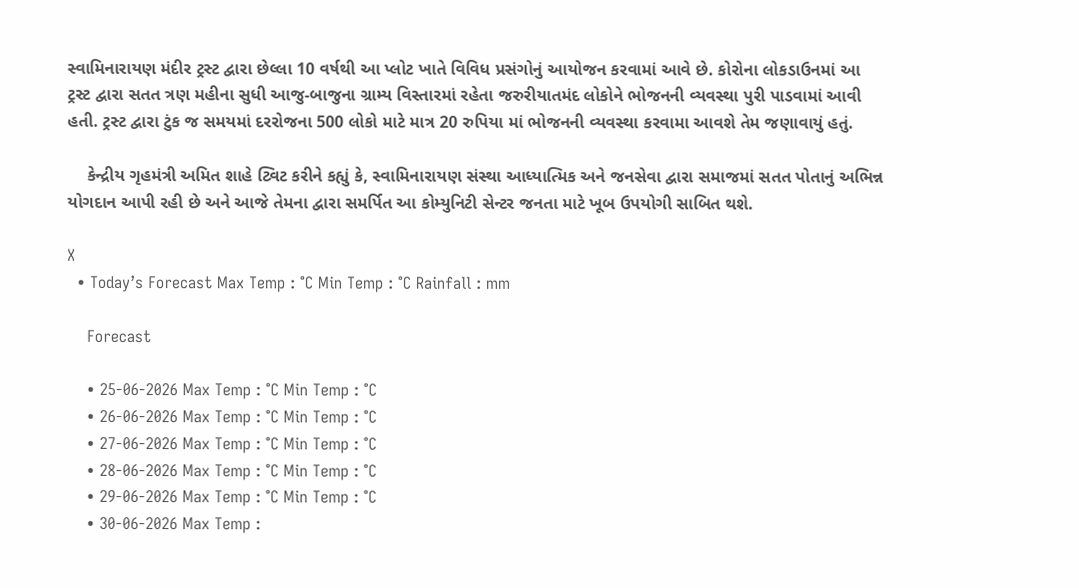સ્વામિનારાયણ મંદીર ટ્રસ્ટ દ્વારા છેલ્લા 10 વર્ષથી આ પ્લોટ ખાતે વિવિધ પ્રસંગોનું આયોજન કરવામાં આવે છે. કોરોના લોકડાઉનમાં આ ટ્રસ્ટ દ્વારા સતત ત્રણ મહીના સુધી આજુ-બાજુના ગ્રામ્ય વિસ્તારમાં રહેતા જરુરીયાતમંદ લોકોને ભોજનની વ્યવસ્થા પુરી પાડવામાં આવી હતી. ટ્રસ્ટ દ્વારા ટુંક જ સમયમાં દરરોજના 500 લોકો માટે માત્ર 20 રુપિયા માં ભોજનની વ્યવસ્થા કરવામા આવશે તેમ જણાવાયું હતું.

    કેન્દ્રીય ગૃહમંત્રી અમિત શાહે ટ્વિટ કરીને કહ્યું કે, સ્વામિનારાયણ સંસ્થા આધ્યાત્મિક અને જનસેવા દ્વારા સમાજમાં સતત પોતાનું અભિન્ન યોગદાન આપી રહી છે અને આજે તેમના દ્વારા સમર્પિત આ કોમ્યુનિટી સેન્ટર જનતા માટે ખૂબ ઉપયોગી સાબિત થશે.

X
  • Today’s Forecast Max Temp : °C Min Temp : °C Rainfall : mm

    Forecast

    • 25-06-2026 Max Temp : °C Min Temp : °C
    • 26-06-2026 Max Temp : °C Min Temp : °C
    • 27-06-2026 Max Temp : °C Min Temp : °C
    • 28-06-2026 Max Temp : °C Min Temp : °C
    • 29-06-2026 Max Temp : °C Min Temp : °C
    • 30-06-2026 Max Temp :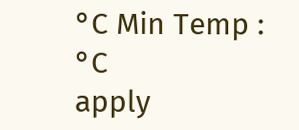°C Min Temp : °C
apply